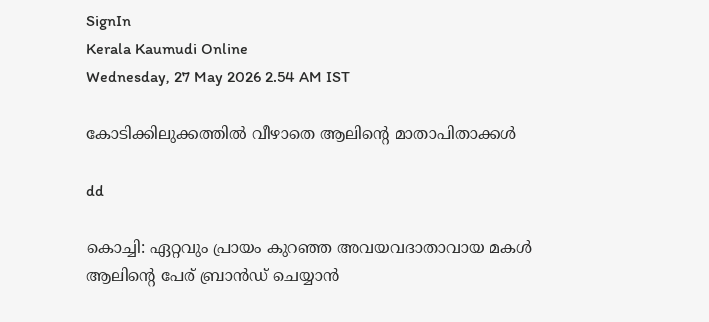SignIn
Kerala Kaumudi Online
Wednesday, 27 May 2026 2.54 AM IST

കോടിക്കിലുക്കത്തിൽ വീഴാതെ ആലിന്റെ മാതാപിതാക്കൾ

dd

കൊച്ചി: ഏറ്റവും പ്രായം കുറഞ്ഞ അവയവദാതാവായ മകൾ ആലിന്റെ പേര് ബ്രാൻഡ് ചെയ്യാൻ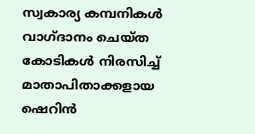സ്വകാര്യ കമ്പനികൾ വാഗ്ദാനം ചെയ്ത കോടികൾ നിരസിച്ച് മാതാപിതാക്കളായ ഷെറിൻ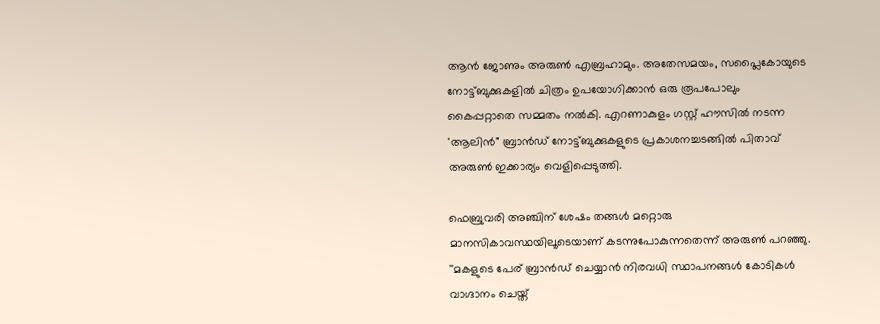ആൻ ജോണും അരുൺ എബ്രഹാമും. അതേസമയം, സപ്ലൈകോയുടെ നോട്ട്ബുക്കുകളിൽ ചിത്രം ഉപയോഗിക്കാൻ ഒരു രൂപപോലും കൈപ്പറ്റാതെ സമ്മതം നൽകി. എറണാകുളം ഗസ്റ്റ് ഹൗസിൽ നടന്ന 'ആലിൻ" ബ്രാൻഡ് നോട്ട്ബുക്കുകളുടെ പ്രകാശനച്ചടങ്ങിൽ പിതാവ് അരുൺ ഇക്കാര്യം വെളിപ്പെടുത്തി.

ഫെബ്രുവരി അഞ്ചിന് ശേഷം തങ്ങൾ മറ്റൊരു മാനസികാവസ്ഥയിലൂടെയാണ് കടന്നുപോകുന്നതെന്ന് അരുൺ പറഞ്ഞു. ''മകളുടെ പേര് ബ്രാൻഡ് ചെയ്യാൻ നിരവധി സ്ഥാപനങ്ങൾ കോടികൾ വാഗ്ദാനം ചെയ്ത്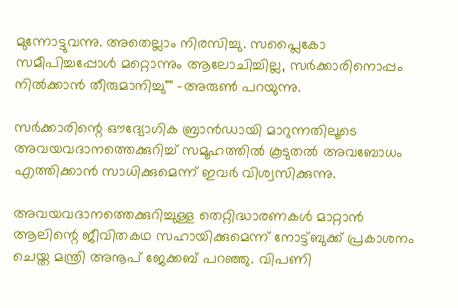മുന്നോട്ടുവന്നു. അതെല്ലാം നിരസിച്ചു. സപ്ലൈകോ സമീപിച്ചപ്പോൾ മറ്റൊന്നും ആലോചിച്ചില്ല, സർക്കാരിനൊപ്പം നിൽക്കാൻ തീരുമാനിച്ചു"" -അരുൺ പറയുന്നു.

സർക്കാരിന്റെ ഔദ്യോഗിക ബ്രാൻഡായി മാറുന്നതിലൂടെ അവയവദാനത്തെക്കുറിച്ച് സമൂഹത്തിൽ കൂടുതൽ അവബോധം എത്തിക്കാൻ സാധിക്കുമെന്ന് ഇവർ വിശ്വസിക്കുന്നു.

അവയവദാനത്തെക്കുറിച്ചുള്ള തെറ്റിദ്ധാരണകൾ മാറ്റാൻ ആലിന്റെ ജീവിതകഥ സഹായിക്കുമെന്ന് നോട്ട്ബുക്ക് പ്രകാശനം ചെയ്ത മന്ത്രി അനൂപ് ജേക്കബ് പറഞ്ഞു. വിപണി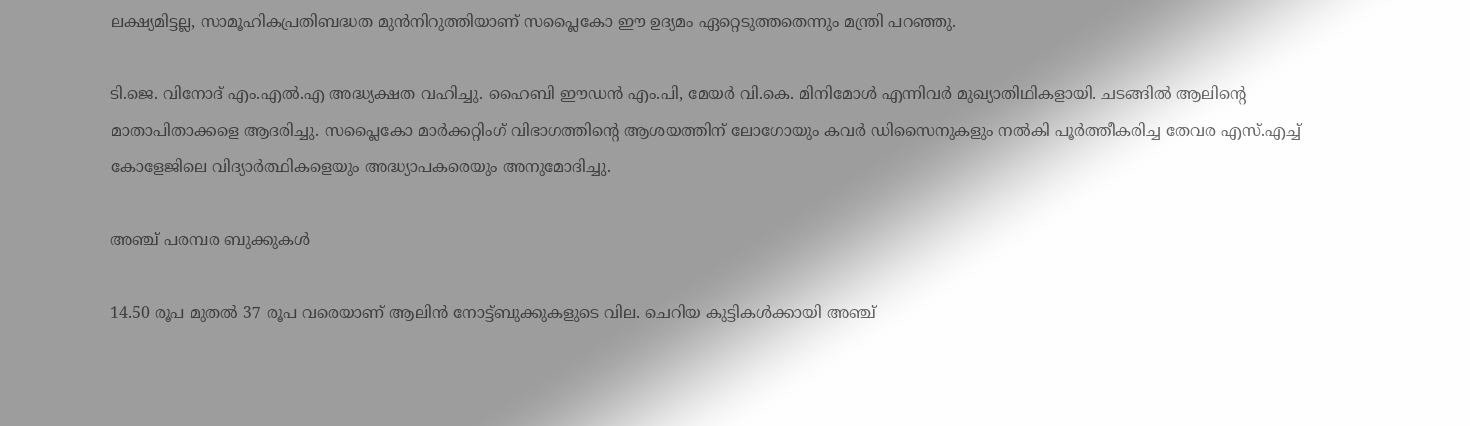ലക്ഷ്യമിട്ടല്ല, സാമൂഹികപ്രതിബദ്ധത മുൻനിറുത്തിയാണ് സപ്ലൈകോ ഈ ഉദ്യമം ഏറ്റെടുത്തതെന്നും മന്ത്രി പറഞ്ഞു.

ടി.ജെ. വിനോദ് എം.എൽ.എ അദ്ധ്യക്ഷത വഹിച്ചു. ഹൈബി ഈഡൻ എം.പി, മേയർ വി.കെ. മിനിമോൾ എന്നിവർ മുഖ്യാതിഥികളായി. ചടങ്ങിൽ ആലിന്റെ മാതാപിതാക്കളെ ആദരിച്ചു. സപ്ലൈകോ മാർക്കറ്റിംഗ് വിഭാഗത്തിന്റെ ആശയത്തിന് ലോഗോയും കവർ ഡിസൈനുകളും നൽകി പൂർത്തീകരിച്ച തേവര എസ്.എച്ച് കോളേജിലെ വിദ്യാർത്ഥികളെയും അദ്ധ്യാപകരെയും അനുമോദിച്ചു.

അഞ്ച് പരമ്പര ബുക്കുകൾ

14.50 രൂപ മുതൽ 37 രൂപ വരെയാണ് ആലിൻ നോട്ട്ബുക്കുകളുടെ വില. ചെറിയ കുട്ടികൾക്കായി അഞ്ച്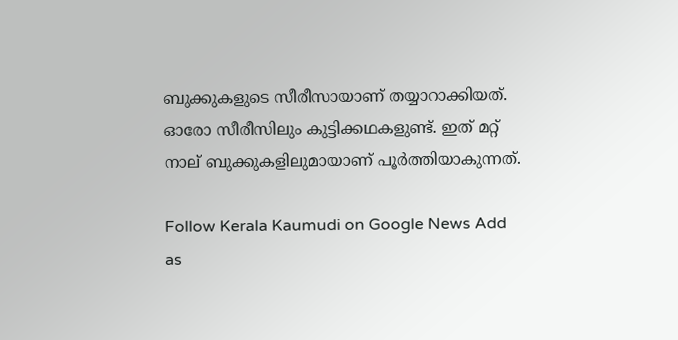ബുക്കുകളുടെ സീരീസായാണ് തയ്യാറാക്കിയത്. ഓരോ സീരീസിലും കുട്ടിക്കഥകളുണ്ട്. ഇത്‌ മറ്റ് നാല് ബുക്കുകളിലുമായാണ് പൂർത്തിയാകുന്നത്.

Follow Kerala Kaumudi on Google News Add as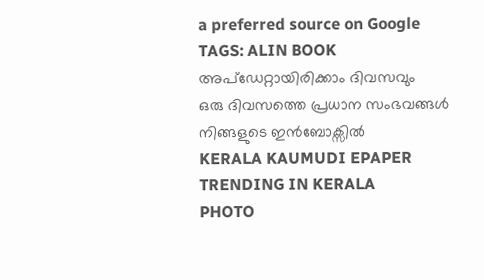a preferred source on Google
TAGS: ALIN BOOK
അപ്ഡേറ്റായിരിക്കാം ദിവസവും
ഒരു ദിവസത്തെ പ്രധാന സംഭവങ്ങൾ നിങ്ങളുടെ ഇൻബോക്സിൽ
KERALA KAUMUDI EPAPER
TRENDING IN KERALA
PHOTO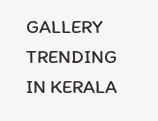GALLERY
TRENDING IN KERALA